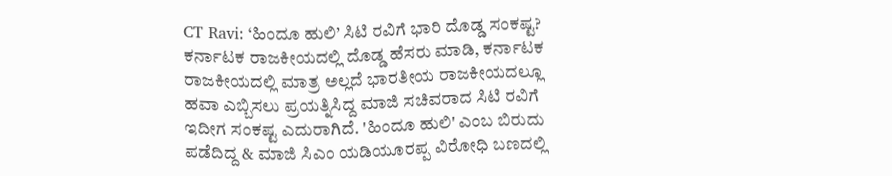CT Ravi: ‘ಹಿಂದೂ ಹುಲಿ’ ಸಿಟಿ ರವಿಗೆ ಭಾರಿ ದೊಡ್ಡ ಸಂಕಷ್ಟ?
ಕರ್ನಾಟಕ ರಾಜಕೀಯದಲ್ಲಿ ದೊಡ್ಡ ಹೆಸರು ಮಾಡಿ, ಕರ್ನಾಟಕ ರಾಜಕೀಯದಲ್ಲಿ ಮಾತ್ರ ಅಲ್ಲದೆ ಭಾರತೀಯ ರಾಜಕೀಯದಲ್ಲೂ ಹವಾ ಎಬ್ಬಿಸಲು ಪ್ರಯತ್ನಿಸಿದ್ದ ಮಾಜಿ ಸಚಿವರಾದ ಸಿಟಿ ರವಿಗೆ ಇದೀಗ ಸಂಕಷ್ಟ ಎದುರಾಗಿದೆ. 'ಹಿಂದೂ ಹುಲಿ' ಎಂಬ ಬಿರುದು ಪಡೆದಿದ್ದ & ಮಾಜಿ ಸಿಎಂ ಯಡಿಯೂರಪ್ಪ ವಿರೋಧಿ ಬಣದಲ್ಲಿ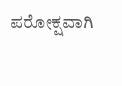ಪರೋಕ್ಷವಾಗಿ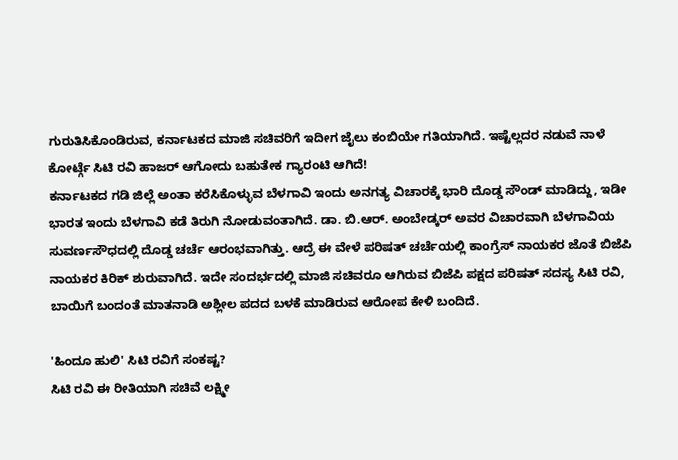ಗುರುತಿಸಿಕೊಂಡಿರುವ, ಕರ್ನಾಟಕದ ಮಾಜಿ ಸಚಿವರಿಗೆ ಇದೀಗ ಜೈಲು ಕಂಬಿಯೇ ಗತಿಯಾಗಿದೆ. ಇಷ್ಟೆಲ್ಲದರ ನಡುವೆ ನಾಳೆ ಕೋರ್ಟ್ಗೆ ಸಿಟಿ ರವಿ ಹಾಜರ್ ಆಗೋದು ಬಹುತೇಕ ಗ್ಯಾರಂಟಿ ಆಗಿದೆ!
ಕರ್ನಾಟಕದ ಗಡಿ ಜಿಲ್ಲೆ ಅಂತಾ ಕರೆಸಿಕೊಳ್ಳುವ ಬೆಳಗಾವಿ ಇಂದು ಅನಗತ್ಯ ವಿಚಾರಕ್ಕೆ ಭಾರಿ ದೊಡ್ಡ ಸೌಂಡ್ ಮಾಡಿದ್ದು, ಇಡೀ ಭಾರತ ಇಂದು ಬೆಳಗಾವಿ ಕಡೆ ತಿರುಗಿ ನೋಡುವಂತಾಗಿದೆ. ಡಾ. ಬಿ.ಆರ್. ಅಂಬೇಡ್ಕರ್ ಅವರ ವಿಚಾರವಾಗಿ ಬೆಳಗಾವಿಯ ಸುವರ್ಣಸೌಧದಲ್ಲಿ ದೊಡ್ಡ ಚರ್ಚೆ ಆರಂಭವಾಗಿತ್ತು. ಆದ್ರೆ ಈ ವೇಳೆ ಪರಿಷತ್ ಚರ್ಚೆಯಲ್ಲಿ ಕಾಂಗ್ರೆಸ್ ನಾಯಕರ ಜೊತೆ ಬಿಜೆಪಿ ನಾಯಕರ ಕಿರಿಕ್ ಶುರುವಾಗಿದೆ. ಇದೇ ಸಂದರ್ಭದಲ್ಲಿ ಮಾಜಿ ಸಚಿವರೂ ಆಗಿರುವ ಬಿಜೆಪಿ ಪಕ್ಷದ ಪರಿಷತ್ ಸದಸ್ಯ ಸಿಟಿ ರವಿ, ಬಾಯಿಗೆ ಬಂದಂತೆ ಮಾತನಾಡಿ ಅಶ್ಲೀಲ ಪದದ ಬಳಕೆ ಮಾಡಿರುವ ಆರೋಪ ಕೇಳಿ ಬಂದಿದೆ.

'ಹಿಂದೂ ಹುಲಿ' ಸಿಟಿ ರವಿಗೆ ಸಂಕಷ್ಟ?
ಸಿಟಿ ರವಿ ಈ ರೀತಿಯಾಗಿ ಸಚಿವೆ ಲಕ್ಷ್ಮೀ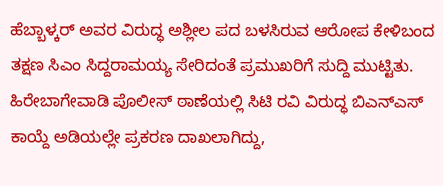ಹೆಬ್ಬಾಳ್ಕರ್ ಅವರ ವಿರುದ್ಧ ಅಶ್ಲೀಲ ಪದ ಬಳಸಿರುವ ಆರೋಪ ಕೇಳಿಬಂದ ತಕ್ಷಣ ಸಿಎಂ ಸಿದ್ದರಾಮಯ್ಯ ಸೇರಿದಂತೆ ಪ್ರಮುಖರಿಗೆ ಸುದ್ದಿ ಮುಟ್ಟಿತು. ಹಿರೇಬಾಗೇವಾಡಿ ಪೊಲೀಸ್ ಠಾಣೆಯಲ್ಲಿ ಸಿಟಿ ರವಿ ವಿರುದ್ಧ ಬಿಎನ್ಎಸ್ ಕಾಯ್ದೆ ಅಡಿಯಲ್ಲೇ ಪ್ರಕರಣ ದಾಖಲಾಗಿದ್ದು,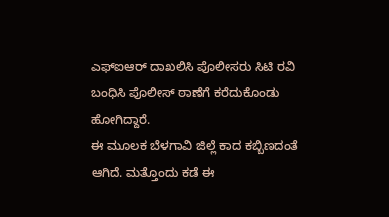ಎಫ್ಐಆರ್ ದಾಖಲಿಸಿ ಪೊಲೀಸರು ಸಿಟಿ ರವಿ ಬಂಧಿಸಿ ಪೊಲೀಸ್ ಠಾಣೆಗೆ ಕರೆದುಕೊಂಡು ಹೋಗಿದ್ದಾರೆ.
ಈ ಮೂಲಕ ಬೆಳಗಾವಿ ಜಿಲ್ಲೆ ಕಾದ ಕಬ್ಬಿಣದಂತೆ ಆಗಿದೆ. ಮತ್ತೊಂದು ಕಡೆ ಈ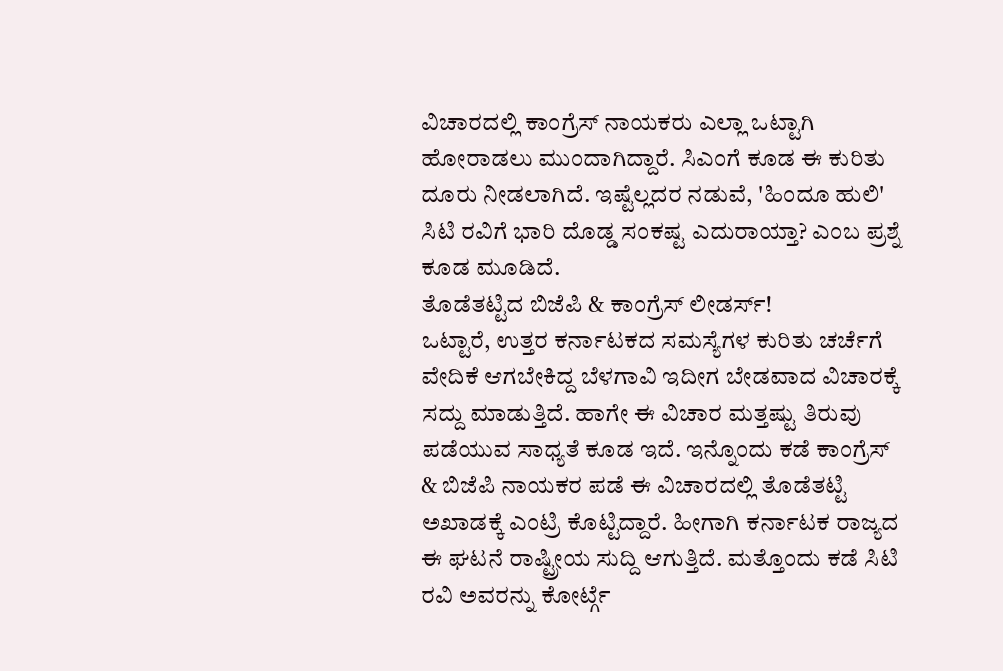ವಿಚಾರದಲ್ಲಿ ಕಾಂಗ್ರೆಸ್ ನಾಯಕರು ಎಲ್ಲಾ ಒಟ್ಟಾಗಿ ಹೋರಾಡಲು ಮುಂದಾಗಿದ್ದಾರೆ. ಸಿಎಂಗೆ ಕೂಡ ಈ ಕುರಿತು ದೂರು ನೀಡಲಾಗಿದೆ. ಇಷ್ಟೆಲ್ಲದರ ನಡುವೆ, 'ಹಿಂದೂ ಹುಲಿ' ಸಿಟಿ ರವಿಗೆ ಭಾರಿ ದೊಡ್ಡ ಸಂಕಷ್ಟ ಎದುರಾಯ್ತಾ? ಎಂಬ ಪ್ರಶ್ನೆ ಕೂಡ ಮೂಡಿದೆ.
ತೊಡೆತಟ್ಟಿದ ಬಿಜೆಪಿ & ಕಾಂಗ್ರೆಸ್ ಲೀಡರ್ಸ್!
ಒಟ್ಟಾರೆ, ಉತ್ತರ ಕರ್ನಾಟಕದ ಸಮಸ್ಯೆಗಳ ಕುರಿತು ಚರ್ಚೆಗೆ ವೇದಿಕೆ ಆಗಬೇಕಿದ್ದ ಬೆಳಗಾವಿ ಇದೀಗ ಬೇಡವಾದ ವಿಚಾರಕ್ಕೆ ಸದ್ದು ಮಾಡುತ್ತಿದೆ. ಹಾಗೇ ಈ ವಿಚಾರ ಮತ್ತಷ್ಟು ತಿರುವು ಪಡೆಯುವ ಸಾಧ್ಯತೆ ಕೂಡ ಇದೆ. ಇನ್ನೊಂದು ಕಡೆ ಕಾಂಗ್ರೆಸ್ & ಬಿಜೆಪಿ ನಾಯಕರ ಪಡೆ ಈ ವಿಚಾರದಲ್ಲಿ ತೊಡೆತಟ್ಟಿ ಅಖಾಡಕ್ಕೆ ಎಂಟ್ರಿ ಕೊಟ್ಟಿದ್ದಾರೆ. ಹೀಗಾಗಿ ಕರ್ನಾಟಕ ರಾಜ್ಯದ ಈ ಘಟನೆ ರಾಷ್ಟ್ರೀಯ ಸುದ್ದಿ ಆಗುತ್ತಿದೆ. ಮತ್ತೊಂದು ಕಡೆ ಸಿಟಿ ರವಿ ಅವರನ್ನು ಕೋರ್ಟ್ಗೆ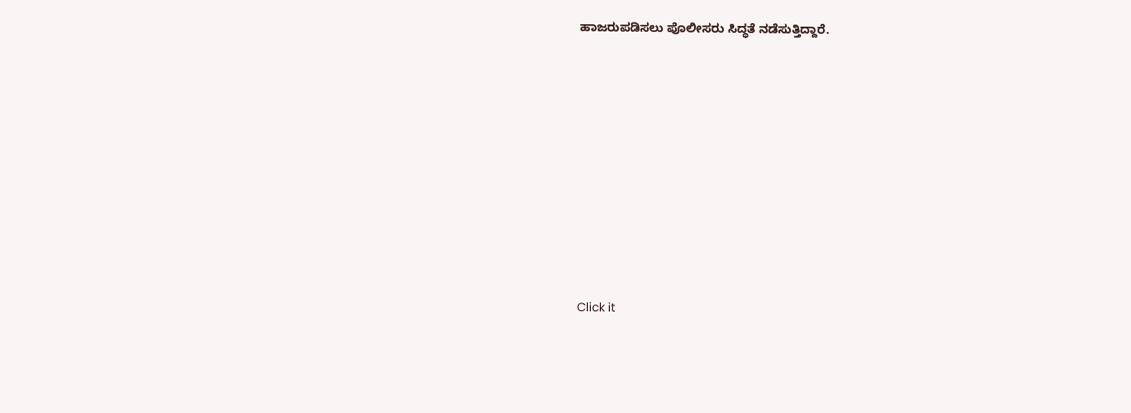ಹಾಜರುಪಡಿಸಲು ಪೊಲೀಸರು ಸಿದ್ಧತೆ ನಡೆಸುತ್ತಿದ್ದಾರೆ.












Click it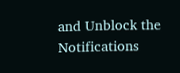and Unblock the Notifications